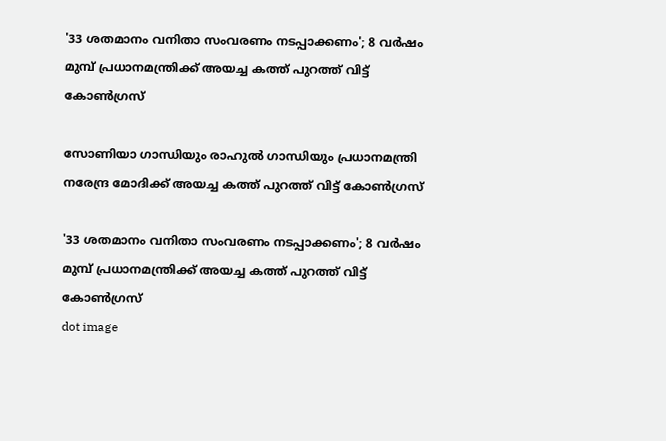'33 ശതമാനം വനിതാ സംവരണം നടപ്പാക്കണം'; 8 വർഷം മുമ്പ് പ്രധാനമന്ത്രിക്ക് അയച്ച കത്ത് പുറത്ത് വിട്ട് കോൺഗ്രസ്

സോണിയാ ഗാന്ധിയും രാഹുല്‍ ഗാന്ധിയും പ്രധാനമന്ത്രി നരേന്ദ്ര മോദിക്ക് അയച്ച കത്ത് പുറത്ത് വിട്ട് കോണ്‍ഗ്രസ്

'33 ശതമാനം വനിതാ സംവരണം നടപ്പാക്കണം'; 8 വർഷം മുമ്പ് പ്രധാനമന്ത്രിക്ക് അയച്ച കത്ത് പുറത്ത് വിട്ട് കോൺഗ്രസ്
dot image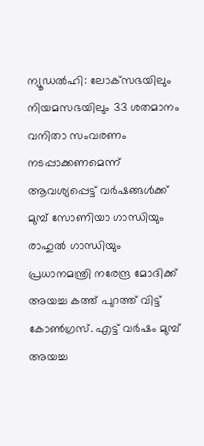ന്യൂഡല്‍ഹി: ലോക്‌സഭയിലും നിയമസഭയിലും 33 ശതമാനം വനിതാ സംവരണം നടപ്പാക്കണമെന്ന് ആവശ്യപ്പെട്ട് വര്‍ഷങ്ങള്‍ക്ക് മുമ്പ് സോണിയാ ഗാന്ധിയും രാഹുല്‍ ഗാന്ധിയും പ്രധാനമന്ത്രി നരേന്ദ്ര മോദിക്ക് അയച്ച കത്ത് പുറത്ത് വിട്ട് കോണ്‍ഗ്രസ്. എട്ട് വര്‍ഷം മുമ്പ് അയച്ച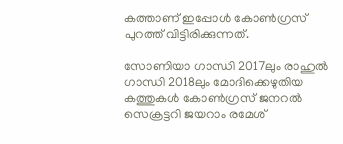കത്താണ് ഇപ്പോള്‍ കോണ്‍ഗ്രസ് പുറത്ത് വിട്ടിരിക്കുന്നത്.

സോണിയാ ഗാന്ധി 2017ലും രാഹുല്‍ ഗാന്ധി 2018ലും മോദിക്കെഴുതിയ കത്തുകള്‍ കോണ്‍ഗ്രസ് ജനറല്‍ സെക്രട്ടറി ജയറാം രമേശ്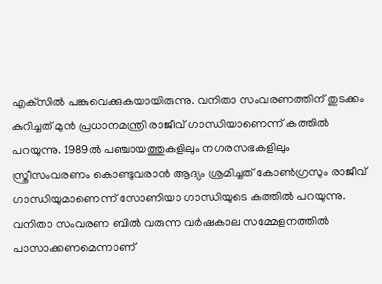എക്‌സില്‍ പങ്കുവെക്കുകയായിരുന്നു. വനിതാ സംവരണത്തിന് തുടക്കം കുറിച്ചത് മുന്‍ പ്രധാനമന്ത്രി രാജീവ് ഗാന്ധിയാണെന്ന് കത്തില്‍ പറയുന്നു. 1989ല്‍ പഞ്ചായത്തുകളിലും നഗരസഭകളിലും സ്ത്രീസംവരണം കൊണ്ടുവരാന്‍ ആദ്യം ശ്രമിച്ചത് കോണ്‍ഗ്രസും രാജീവ് ഗാന്ധിയുമാണെന്ന് സോണിയാ ഗാന്ധിയുടെ കത്തില്‍ പറയുന്നു. വനിതാ സംവരണ ബില്‍ വരുന്ന വര്‍ഷകാല സമ്മേളനത്തില്‍ പാസാക്കണമെന്നാണ്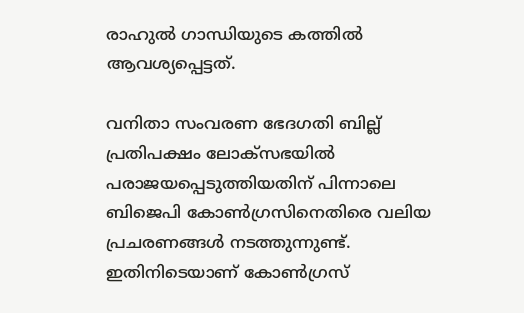രാഹുല്‍ ഗാന്ധിയുടെ കത്തില്‍ ആവശ്യപ്പെട്ടത്.

വനിതാ സംവരണ ഭേദഗതി ബില്ല് പ്രതിപക്ഷം ലോക്‌സഭയില്‍ പരാജയപ്പെടുത്തിയതിന് പിന്നാലെ ബിജെപി കോണ്‍ഗ്രസിനെതിരെ വലിയ പ്രചരണങ്ങള്‍ നടത്തുന്നുണ്ട്. ഇതിനിടെയാണ് കോണ്‍ഗ്രസ്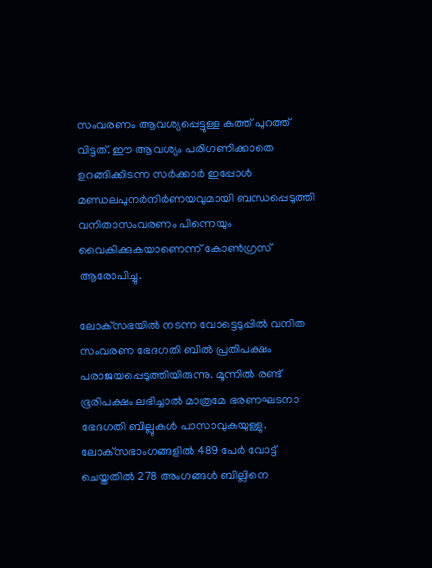സംവരണം ആവശ്യപ്പെട്ടുള്ള കത്ത് പുറത്ത് വിട്ടത്. ഈ ആവശ്യം പരിഗണിക്കാതെ ഉറങ്ങിക്കിടന്ന സര്‍ക്കാര്‍ ഇപ്പോള്‍ മണ്ഡലപുനര്‍നിര്‍ണയവുമായി ബന്ധപ്പെടുത്തി വനിതാസംവരണം പിന്നെയും വൈകിക്കുകയാണെന്ന് കോണ്‍ഗ്രസ് ആരോപിച്ചു.

ലോക്‌സഭയില്‍ നടന്ന വോട്ടെടുപ്പില്‍ വനിത സംവരണ ഭേദഗതി ബില്‍ പ്രതിപക്ഷം പരാജയപ്പെടുത്തിയിരുന്നു. മൂന്നില്‍ രണ്ട് ഭൂരിപക്ഷം ലഭിച്ചാല്‍ മാത്രമേ ഭരണഘടനാ ഭേദഗതി ബില്ലുകള്‍ പാസാവുകയുള്ളു. ലോക്‌സഭാംഗങ്ങളില്‍ 489 പേര്‍ വോട്ട് ചെയ്തതില്‍ 278 അംഗങ്ങള്‍ ബില്ലിനെ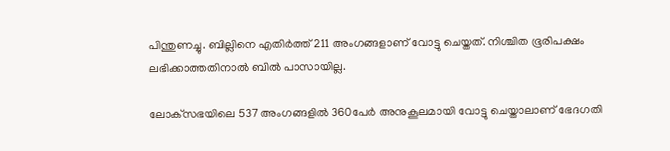പിന്തുണച്ചു. ബില്ലിനെ എതിര്‍ത്ത് 211 അംഗങ്ങളാണ് വോട്ടു ചെയ്തത്. നിശ്ചിത ഭൂരിപക്ഷം ലഭിക്കാത്തതിനാല്‍ ബില്‍ പാസായില്ല.

ലോക്‌സഭയിലെ 537 അംഗങ്ങളില്‍ 360പേര്‍ അനുകൂലമായി വോട്ടു ചെയ്താലാണ് ഭേദഗതി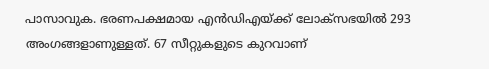പാസാവുക. ഭരണപക്ഷമായ എന്‍ഡിഎയ്ക്ക് ലോക്‌സഭയില്‍ 293 അംഗങ്ങളാണുള്ളത്. 67 സീറ്റുകളുടെ കുറവാണ്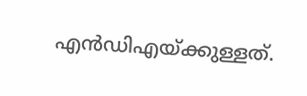എന്‍ഡിഎയ്ക്കുള്ളത്.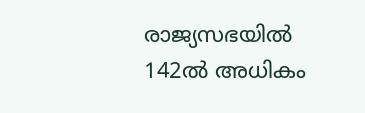രാജ്യസഭയില്‍ 142ല്‍ അധികം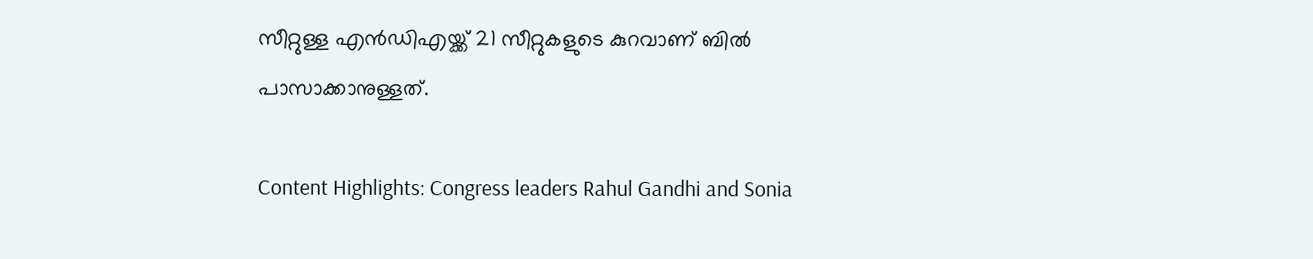സീറ്റുള്ള എന്‍ഡിഎയ്ക്ക് 21 സീറ്റുകളുടെ കുറവാണ് ബില്‍ പാസാക്കാനുള്ളത്.

Content Highlights: Congress leaders Rahul Gandhi and Sonia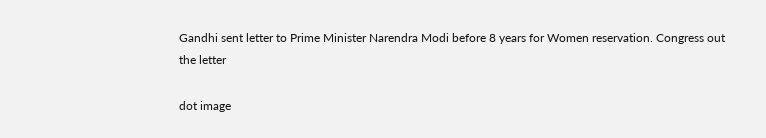Gandhi sent letter to Prime Minister Narendra Modi before 8 years for Women reservation. Congress out the letter

dot image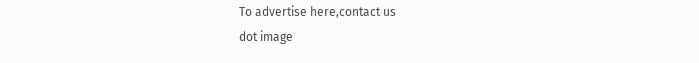To advertise here,contact us
dot image